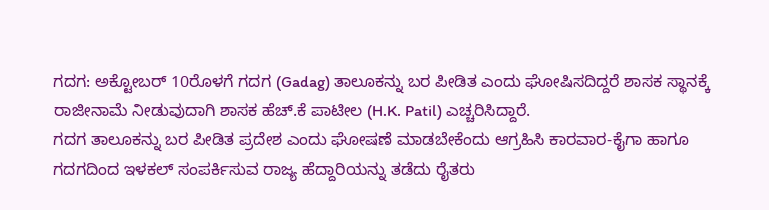ಗದಗ: ಅಕ್ಟೋಬರ್ 10ರೊಳಗೆ ಗದಗ (Gadag) ತಾಲೂಕನ್ನು ಬರ ಪೀಡಿತ ಎಂದು ಘೋಷಿಸದಿದ್ದರೆ ಶಾಸಕ ಸ್ಥಾನಕ್ಕೆ ರಾಜೀನಾಮೆ ನೀಡುವುದಾಗಿ ಶಾಸಕ ಹೆಚ್.ಕೆ ಪಾಟೀಲ (H.K. Patil) ಎಚ್ಚರಿಸಿದ್ದಾರೆ.
ಗದಗ ತಾಲೂಕನ್ನು ಬರ ಪೀಡಿತ ಪ್ರದೇಶ ಎಂದು ಘೋಷಣೆ ಮಾಡಬೇಕೆಂದು ಆಗ್ರಹಿಸಿ ಕಾರವಾರ-ಕೈಗಾ ಹಾಗೂ ಗದಗದಿಂದ ಇಳಕಲ್ ಸಂಪರ್ಕಿಸುವ ರಾಜ್ಯ ಹೆದ್ದಾರಿಯನ್ನು ತಡೆದು ರೈತರು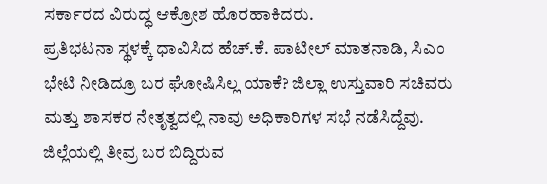ಸರ್ಕಾರದ ವಿರುದ್ಧ ಆಕ್ರೋಶ ಹೊರಹಾಕಿದರು.
ಪ್ರತಿಭಟನಾ ಸ್ಥಳಕ್ಕೆ ಧಾವಿಸಿದ ಹೆಚ್.ಕೆ. ಪಾಟೀಲ್ ಮಾತನಾಡಿ, ಸಿಎಂ ಭೇಟಿ ನೀಡಿದ್ರೂ ಬರ ಘೋಷಿಸಿಲ್ಲ ಯಾಕೆ? ಜಿಲ್ಲಾ ಉಸ್ತುವಾರಿ ಸಚಿವರು ಮತ್ತು ಶಾಸಕರ ನೇತೃತ್ವದಲ್ಲಿ ನಾವು ಅಧಿಕಾರಿಗಳ ಸಭೆ ನಡೆಸಿದ್ದೆವು. ಜಿಲ್ಲೆಯಲ್ಲಿ ತೀವ್ರ ಬರ ಬಿದ್ದಿರುವ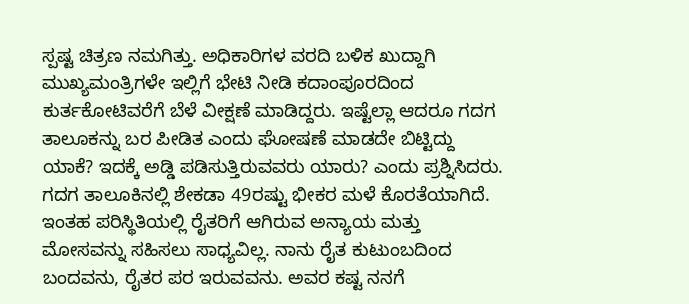ಸ್ಪಷ್ಟ ಚಿತ್ರಣ ನಮಗಿತ್ತು. ಅಧಿಕಾರಿಗಳ ವರದಿ ಬಳಿಕ ಖುದ್ದಾಗಿ ಮುಖ್ಯಮಂತ್ರಿಗಳೇ ಇಲ್ಲಿಗೆ ಭೇಟಿ ನೀಡಿ ಕದಾಂಪೂರದಿಂದ ಕುರ್ತಕೋಟಿವರೆಗೆ ಬೆಳೆ ವೀಕ್ಷಣೆ ಮಾಡಿದ್ದರು. ಇಷ್ಟೆಲ್ಲಾ ಆದರೂ ಗದಗ ತಾಲೂಕನ್ನು ಬರ ಪೀಡಿತ ಎಂದು ಘೋಷಣೆ ಮಾಡದೇ ಬಿಟ್ಟಿದ್ದು ಯಾಕೆ? ಇದಕ್ಕೆ ಅಡ್ಡಿ ಪಡಿಸುತ್ತಿರುವವರು ಯಾರು? ಎಂದು ಪ್ರಶ್ನಿಸಿದರು.
ಗದಗ ತಾಲೂಕಿನಲ್ಲಿ ಶೇಕಡಾ 49ರಷ್ಟು ಭೀಕರ ಮಳೆ ಕೊರತೆಯಾಗಿದೆ. ಇಂತಹ ಪರಿಸ್ಥಿತಿಯಲ್ಲಿ ರೈತರಿಗೆ ಆಗಿರುವ ಅನ್ಯಾಯ ಮತ್ತು ಮೋಸವನ್ನು ಸಹಿಸಲು ಸಾಧ್ಯವಿಲ್ಲ. ನಾನು ರೈತ ಕುಟುಂಬದಿಂದ ಬಂದವನು, ರೈತರ ಪರ ಇರುವವನು. ಅವರ ಕಷ್ಟ ನನಗೆ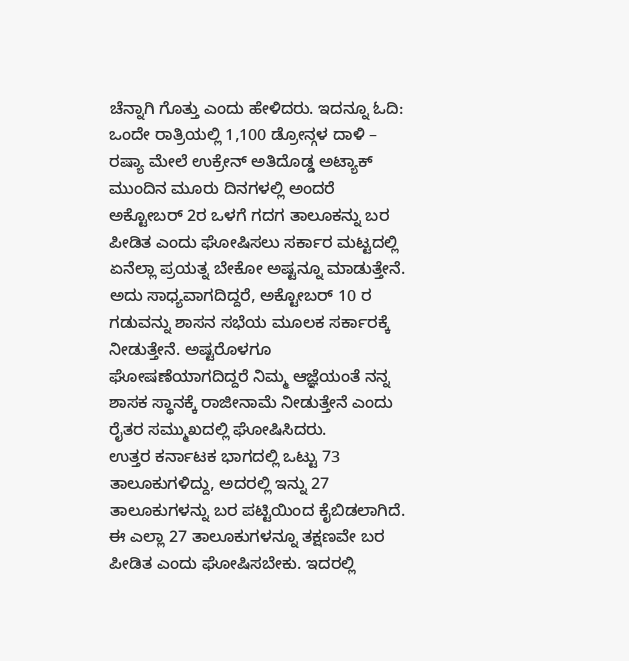ಚೆನ್ನಾಗಿ ಗೊತ್ತು ಎಂದು ಹೇಳಿದರು. ಇದನ್ನೂ ಓದಿ: ಒಂದೇ ರಾತ್ರಿಯಲ್ಲಿ 1,100 ಡ್ರೋನ್ಗಳ ದಾಳಿ – ರಷ್ಯಾ ಮೇಲೆ ಉಕ್ರೇನ್ ಅತಿದೊಡ್ಡ ಅಟ್ಯಾಕ್
ಮುಂದಿನ ಮೂರು ದಿನಗಳಲ್ಲಿ ಅಂದರೆ ಅಕ್ಟೋಬರ್ 2ರ ಒಳಗೆ ಗದಗ ತಾಲೂಕನ್ನು ಬರ ಪೀಡಿತ ಎಂದು ಘೋಷಿಸಲು ಸರ್ಕಾರ ಮಟ್ಟದಲ್ಲಿ ಏನೆಲ್ಲಾ ಪ್ರಯತ್ನ ಬೇಕೋ ಅಷ್ಟನ್ನೂ ಮಾಡುತ್ತೇನೆ. ಅದು ಸಾಧ್ಯವಾಗದಿದ್ದರೆ, ಅಕ್ಟೋಬರ್ 10 ರ ಗಡುವನ್ನು ಶಾಸನ ಸಭೆಯ ಮೂಲಕ ಸರ್ಕಾರಕ್ಕೆ ನೀಡುತ್ತೇನೆ. ಅಷ್ಟರೊಳಗೂ ಘೋಷಣೆಯಾಗದಿದ್ದರೆ ನಿಮ್ಮ ಆಜ್ಞೆಯಂತೆ ನನ್ನ ಶಾಸಕ ಸ್ಥಾನಕ್ಕೆ ರಾಜೀನಾಮೆ ನೀಡುತ್ತೇನೆ ಎಂದು ರೈತರ ಸಮ್ಮುಖದಲ್ಲಿ ಘೋಷಿಸಿದರು.
ಉತ್ತರ ಕರ್ನಾಟಕ ಭಾಗದಲ್ಲಿ ಒಟ್ಟು 73 ತಾಲೂಕುಗಳಿದ್ದು, ಅದರಲ್ಲಿ ಇನ್ನು 27 ತಾಲೂಕುಗಳನ್ನು ಬರ ಪಟ್ಟಿಯಿಂದ ಕೈಬಿಡಲಾಗಿದೆ. ಈ ಎಲ್ಲಾ 27 ತಾಲೂಕುಗಳನ್ನೂ ತಕ್ಷಣವೇ ಬರ ಪೀಡಿತ ಎಂದು ಘೋಷಿಸಬೇಕು. ಇದರಲ್ಲಿ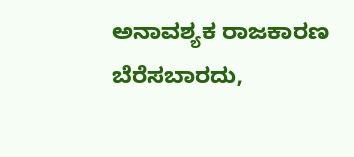ಅನಾವಶ್ಯಕ ರಾಜಕಾರಣ ಬೆರೆಸಬಾರದು,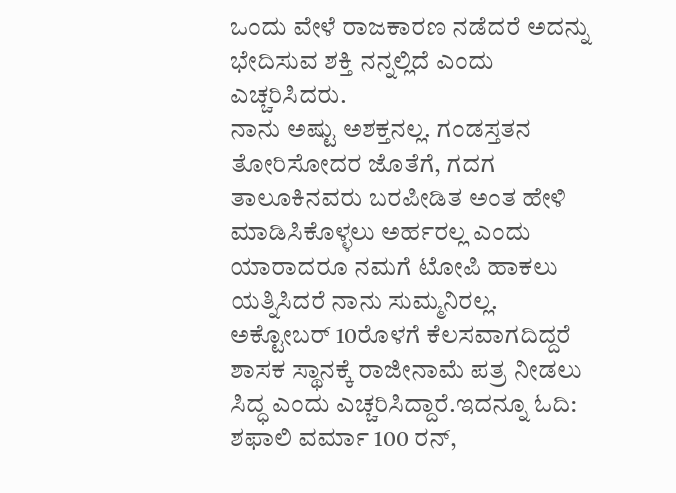ಒಂದು ವೇಳೆ ರಾಜಕಾರಣ ನಡೆದರೆ ಅದನ್ನು ಭೇದಿಸುವ ಶಕ್ತಿ ನನ್ನಲ್ಲಿದೆ ಎಂದು ಎಚ್ಚರಿಸಿದರು.
ನಾನು ಅಷ್ಟು ಅಶಕ್ತನಲ್ಲ. ಗಂಡಸ್ತತನ ತೋರಿಸೋದರ ಜೊತೆಗೆ, ಗದಗ ತಾಲೂಕಿನವರು ಬರಪೀಡಿತ ಅಂತ ಹೇಳಿ ಮಾಡಿಸಿಕೊಳ್ಳಲು ಅರ್ಹರಲ್ಲ ಎಂದು ಯಾರಾದರೂ ನಮಗೆ ಟೋಪಿ ಹಾಕಲು ಯತ್ನಿಸಿದರೆ ನಾನು ಸುಮ್ಮನಿರಲ್ಲ. ಅಕ್ಟೋಬರ್ 10ರೊಳಗೆ ಕೆಲಸವಾಗದಿದ್ದರೆ ಶಾಸಕ ಸ್ಥಾನಕ್ಕೆ ರಾಜೀನಾಮೆ ಪತ್ರ ನೀಡಲು ಸಿದ್ಧ ಎಂದು ಎಚ್ಚರಿಸಿದ್ದಾರೆ.ಇದನ್ನೂ ಓದಿ: ಶಫಾಲಿ ವರ್ಮಾ 100 ರನ್,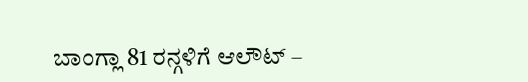ಬಾಂಗ್ಲಾ 81 ರನ್ಗಳಿಗೆ ಆಲೌಟ್ –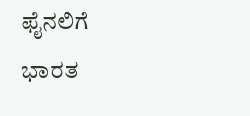ಫೈನಲಿಗೆ ಭಾರತ